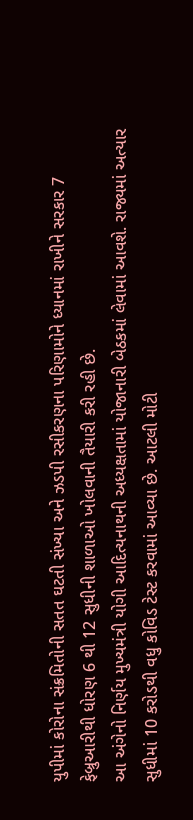યુપીમાં કોરોના સંક્રમિતોની સતત ઘટતી સંખ્યા અને ઝડપી રસીકરણના પરિણામોને ધ્યાનમાં રાખીને સરકાર 7 ફેબ્રુઆરીથી ધોરણ 6 થી 12 સુધીની શાળાઓ ખોલવાની તૈયારી કરી રહી છે.
આ અંગેનો નિર્ણય મુખ્યમંત્રી યોગી આદિત્યનાથની અધ્યક્ષતામાં યોજાનારી બેઠકમાં લેવામાં આવશે. રાજ્યમાં અત્યાર સુધીમાં 10 કરોડથી વધુ કોવિડ ટેસ્ટ કરવામાં આવ્યા છે. આટલી મોટી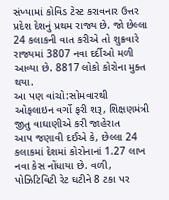સંખ્યામાં કોવિડ ટેસ્ટ કરાવનાર ઉત્તર પ્રદેશ દેશનું પ્રથમ રાજ્ય છે. જો છેલ્લા 24 કલાકની વાત કરીએ તો શુક્રવારે રાજ્યમાં 3807 નવા દર્દીઓ મળી આવ્યા છે. 8817 લોકો કોરોના મુક્ત થયા.
આ પણ વાંચો:સોમવારથી ઓફલાઇન વર્ગો ફરી શરૂ, શિક્ષણમંત્રી જીતુ વાઘાણીએ કરી જાહેરાત
આપ જણાવી દઈએ કે, છેલ્લા 24 કલાકમાં દેશમાં કોરોનાનાં 1.27 લાખ નવા કેસ નોંધાયા છે. વળી, પોઝિટિવિટી રેટ ઘટીને 8 ટકા પર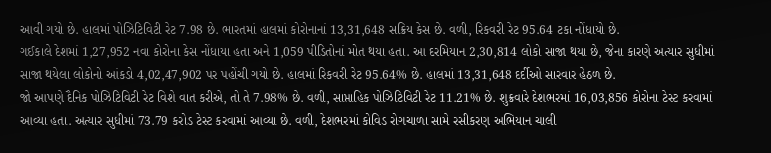આવી ગયો છે. હાલમાં પોઝિટિવિટી રેટ 7.98 છે. ભારતમાં હાલમાં કોરોનાનાં 13,31,648 સક્રિય કેસ છે. વળી, રિકવરી રેટ 95.64 ટકા નોંધાયો છે.
ગઈકાલે દેશમાં 1,27,952 નવા કોરોના કેસ નોંધાયા હતા અને 1,059 પીડિતોનાં મોત થયા હતા. આ દરમિયાન 2,30,814 લોકો સાજા થયા છે, જેના કારણે અત્યાર સુધીમાં સાજા થયેલા લોકોનો આંકડો 4,02,47,902 પર પહોંચી ગયો છે. હાલમાં રિકવરી રેટ 95.64% છે. હાલમાં 13,31,648 દર્દીઓ સારવાર હેઠળ છે.
જો આપણે દૈનિક પોઝિટિવિટી રેટ વિશે વાત કરીએ, તો તે 7.98% છે. વળી, સાપ્તાહિક પોઝિટિવિટી રેટ 11.21% છે. શુક્રવારે દેશભરમાં 16,03,856 કોરોના ટેસ્ટ કરવામાં આવ્યા હતા. અત્યાર સુધીમાં 73.79 કરોડ ટેસ્ટ કરવામાં આવ્યા છે. વળી, દેશભરમાં કોવિડ રોગચાળા સામે રસીકરણ અભિયાન ચાલી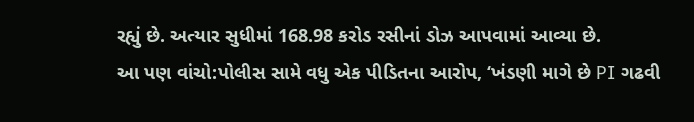રહ્યું છે. અત્યાર સુધીમાં 168.98 કરોડ રસીનાં ડોઝ આપવામાં આવ્યા છે.
આ પણ વાંચો:પોલીસ સામે વધુ એક પીડિતના આરોપ, ‘ખંડણી માગે છે PI ગઢવી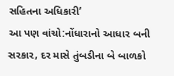સહિતના અધિકારી’
આ પણ વાંચો:નોંધારાનો આધાર બની સરકાર, દર માસે તુંબડીના બે બાળકો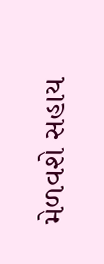મેળવશે સહાય